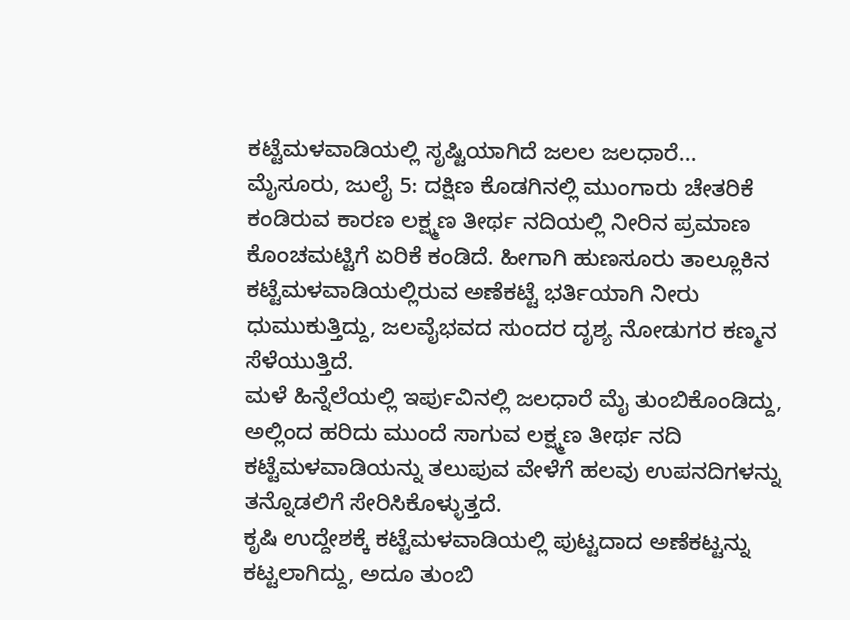ಕಟ್ಟೆಮಳವಾಡಿಯಲ್ಲಿ ಸೃಷ್ಟಿಯಾಗಿದೆ ಜಲಲ ಜಲಧಾರೆ...
ಮೈಸೂರು, ಜುಲೈ 5: ದಕ್ಷಿಣ ಕೊಡಗಿನಲ್ಲಿ ಮುಂಗಾರು ಚೇತರಿಕೆ ಕಂಡಿರುವ ಕಾರಣ ಲಕ್ಷ್ಮಣ ತೀರ್ಥ ನದಿಯಲ್ಲಿ ನೀರಿನ ಪ್ರಮಾಣ ಕೊಂಚಮಟ್ಟಿಗೆ ಏರಿಕೆ ಕಂಡಿದೆ. ಹೀಗಾಗಿ ಹುಣಸೂರು ತಾಲ್ಲೂಕಿನ ಕಟ್ಟೆಮಳವಾಡಿಯಲ್ಲಿರುವ ಅಣೆಕಟ್ಟೆ ಭರ್ತಿಯಾಗಿ ನೀರು ಧುಮುಕುತ್ತಿದ್ದು, ಜಲವೈಭವದ ಸುಂದರ ದೃಶ್ಯ ನೋಡುಗರ ಕಣ್ಮನ ಸೆಳೆಯುತ್ತಿದೆ.
ಮಳೆ ಹಿನ್ನೆಲೆಯಲ್ಲಿ ಇರ್ಪುವಿನಲ್ಲಿ ಜಲಧಾರೆ ಮೈ ತುಂಬಿಕೊಂಡಿದ್ದು, ಅಲ್ಲಿಂದ ಹರಿದು ಮುಂದೆ ಸಾಗುವ ಲಕ್ಷ್ಮಣ ತೀರ್ಥ ನದಿ ಕಟ್ಟೆಮಳವಾಡಿಯನ್ನು ತಲುಪುವ ವೇಳೆಗೆ ಹಲವು ಉಪನದಿಗಳನ್ನು ತನ್ನೊಡಲಿಗೆ ಸೇರಿಸಿಕೊಳ್ಳುತ್ತದೆ.
ಕೃಷಿ ಉದ್ದೇಶಕ್ಕೆ ಕಟ್ಟೆಮಳವಾಡಿಯಲ್ಲಿ ಪುಟ್ಟದಾದ ಅಣೆಕಟ್ಟನ್ನು ಕಟ್ಟಲಾಗಿದ್ದು, ಅದೂ ತುಂಬಿ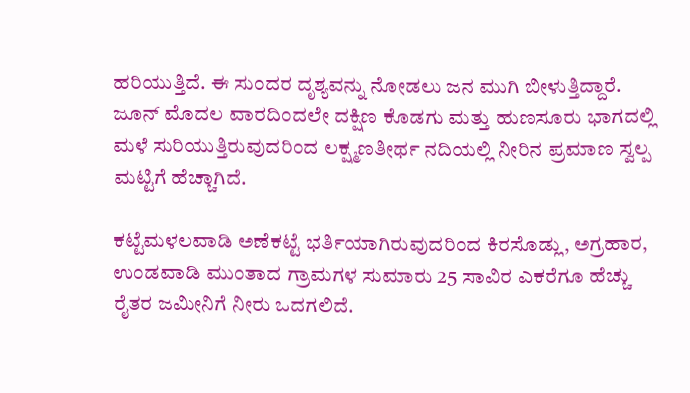ಹರಿಯುತ್ತಿದೆ. ಈ ಸುಂದರ ದೃಶ್ಯವನ್ನು ನೋಡಲು ಜನ ಮುಗಿ ಬೀಳುತ್ತಿದ್ದಾರೆ. ಜೂನ್ ಮೊದಲ ವಾರದಿಂದಲೇ ದಕ್ಷಿಣ ಕೊಡಗು ಮತ್ತು ಹುಣಸೂರು ಭಾಗದಲ್ಲಿ ಮಳೆ ಸುರಿಯುತ್ತಿರುವುದರಿಂದ ಲಕ್ಷ್ಮಣತೀರ್ಥ ನದಿಯಲ್ಲಿ ನೀರಿನ ಪ್ರಮಾಣ ಸ್ವಲ್ಪ ಮಟ್ಟಿಗೆ ಹೆಚ್ಚಾಗಿದೆ.

ಕಟ್ಟೆಮಳಲವಾಡಿ ಅಣೆಕಟ್ಟೆ ಭರ್ತಿಯಾಗಿರುವುದರಿಂದ ಕಿರಸೊಡ್ಲು, ಅಗ್ರಹಾರ, ಉಂಡವಾಡಿ ಮುಂತಾದ ಗ್ರಾಮಗಳ ಸುಮಾರು 25 ಸಾವಿರ ಎಕರೆಗೂ ಹೆಚ್ಚು ರೈತರ ಜಮೀನಿಗೆ ನೀರು ಒದಗಲಿದೆ.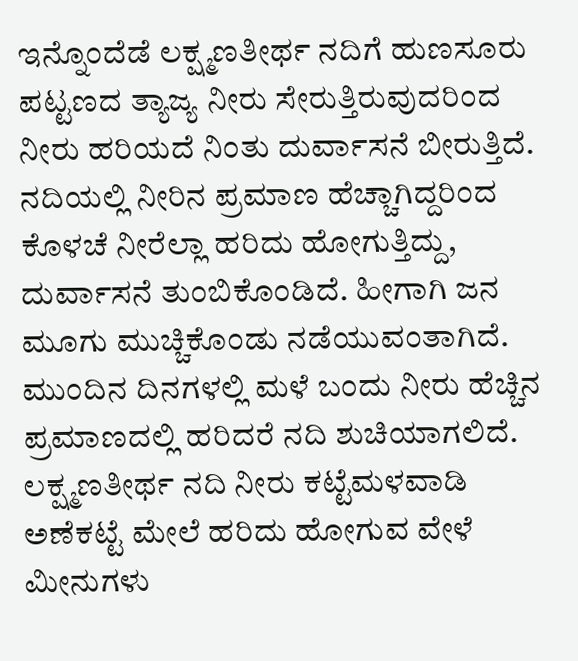ಇನ್ನೊಂದೆಡೆ ಲಕ್ಷ್ಮಣತೀರ್ಥ ನದಿಗೆ ಹುಣಸೂರು ಪಟ್ಟಣದ ತ್ಯಾಜ್ಯ ನೀರು ಸೇರುತ್ತಿರುವುದರಿಂದ ನೀರು ಹರಿಯದೆ ನಿಂತು ದುರ್ವಾಸನೆ ಬೀರುತ್ತಿದೆ. ನದಿಯಲ್ಲಿ ನೀರಿನ ಪ್ರಮಾಣ ಹೆಚ್ಚಾಗಿದ್ದರಿಂದ ಕೊಳಚೆ ನೀರೆಲ್ಲಾ ಹರಿದು ಹೋಗುತ್ತಿದ್ದು, ದುರ್ವಾಸನೆ ತುಂಬಿಕೊಂಡಿದೆ. ಹೀಗಾಗಿ ಜನ ಮೂಗು ಮುಚ್ಚಿಕೊಂಡು ನಡೆಯುವಂತಾಗಿದೆ. ಮುಂದಿನ ದಿನಗಳಲ್ಲಿ ಮಳೆ ಬಂದು ನೀರು ಹೆಚ್ಚಿನ ಪ್ರಮಾಣದಲ್ಲಿ ಹರಿದರೆ ನದಿ ಶುಚಿಯಾಗಲಿದೆ.
ಲಕ್ಷ್ಮಣತೀರ್ಥ ನದಿ ನೀರು ಕಟ್ಟೆಮಳವಾಡಿ ಅಣೆಕಟ್ಟೆ ಮೇಲೆ ಹರಿದು ಹೋಗುವ ವೇಳೆ ಮೀನುಗಳು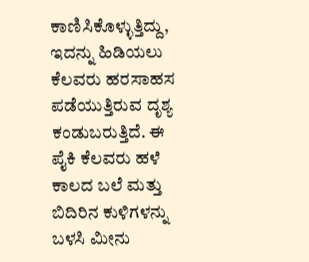ಕಾಣಿಸಿಕೊಳ್ಳುತ್ತಿದ್ದು, ಇದನ್ನು ಹಿಡಿಯಲು ಕೆಲವರು ಹರಸಾಹಸ ಪಡೆಯುತ್ತಿರುವ ದೃಶ್ಯ ಕಂಡುಬರುತ್ತಿದೆ. ಈ ಪೈಕಿ ಕೆಲವರು ಹಳೆ ಕಾಲದ ಬಲೆ ಮತ್ತು ಬಿದಿರಿನ ಕುಳಿಗಳನ್ನು ಬಳಸಿ ಮೀನು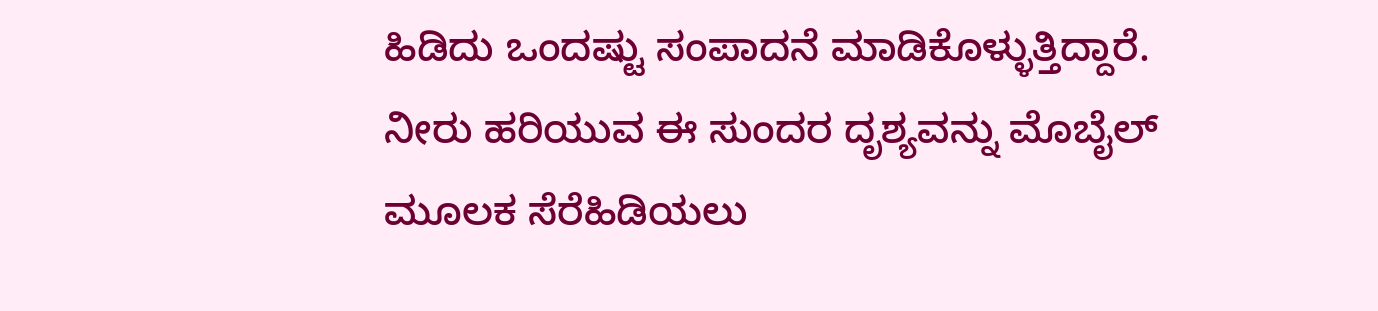ಹಿಡಿದು ಒಂದಷ್ಟು ಸಂಪಾದನೆ ಮಾಡಿಕೊಳ್ಳುತ್ತಿದ್ದಾರೆ.
ನೀರು ಹರಿಯುವ ಈ ಸುಂದರ ದೃಶ್ಯವನ್ನು ಮೊಬೈಲ್ ಮೂಲಕ ಸೆರೆಹಿಡಿಯಲು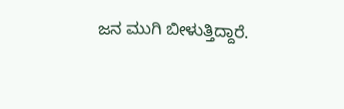ಜನ ಮುಗಿ ಬೀಳುತ್ತಿದ್ದಾರೆ.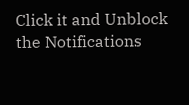Click it and Unblock the Notifications